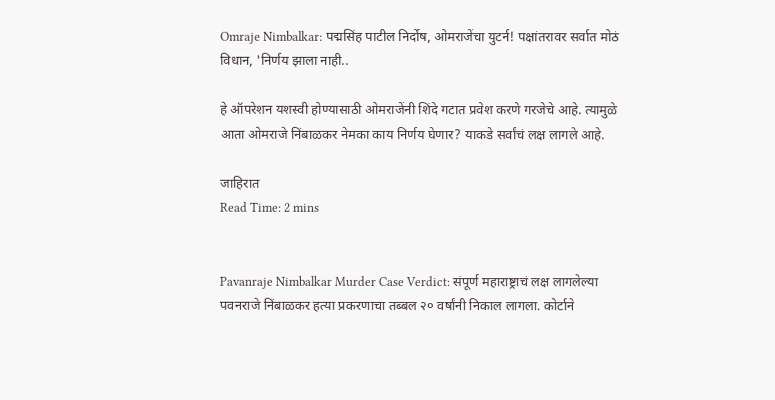Omraje Nimbalkar: पद्मसिंह पाटील निर्दोष, ओमराजेंचा युटर्न! पक्षांतरावर सर्वात मोठं विधान, 'निर्णय झाला नाही..

हे ऑपरेशन यशस्वी होण्यासाठी ओमराजेंनी शिंदे गटात प्रवेश करणे गरजेचे आहे. त्यामुळे आता ओमराजे निंबाळकर नेमका काय निर्णय घेणार? याकडे सर्वांचं लक्ष लागले आहे.

जाहिरात
Read Time: 2 mins


Pavanraje Nimbalkar Murder Case Verdict: संपूर्ण महाराष्ट्राचं लक्ष लागलेल्या पवनराजे निंबाळकर हत्या प्रकरणाचा तब्बल २० वर्षांनी निकाल लागला. कोर्टाने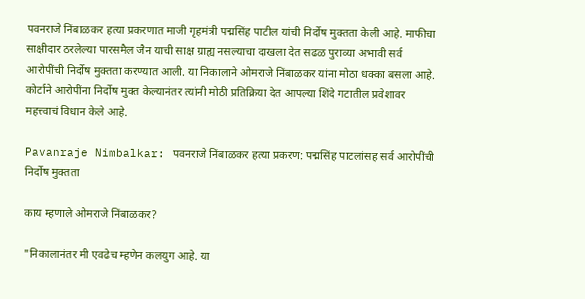पवनराजे निंबाळकर हत्या प्रकरणात माजी गृहमंत्री पद्मसिंह पाटील यांची निर्दोष मुक्तता केली आहे. माफीचा साक्षीदार ठरलेल्या पारसमैल जैन याची साक्ष ग्राह्य नसल्याचा दाखला देत सढळ पुराव्या अभावी सर्व आरोपींची निर्दोष मुक्तता करण्यात आली. या निकालाने ओमराजे निंबाळकर यांना मोठा धक्का बसला आहे. कोर्टाने आरोपींना निर्दोष मुक्त केल्यानंतर त्यांनी मोठी प्रतिक्रिया देत आपल्या शिंदे गटातील प्रवेशावर महत्त्वाचं विधान केले आहे.

Pavanraje Nimbalkar: पवनराजे निंबाळकर हत्या प्रकरण: पद्मसिंह पाटलांसह सर्व आरोपींची निर्दोष मुक्तता

काय म्हणाले ओमराजे निंबाळकर?

"निकालानंतर मी एवढेच म्हणेन कलयुग आहे. या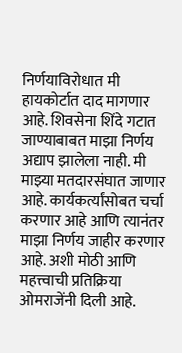निर्णयाविरोधात मी हायकोर्टात दाद मागणार आहे. शिवसेना शिंदे गटात जाण्याबाबत माझा निर्णय अद्याप झालेला नाही. मी माझ्या मतदारसंघात जाणार आहे. कार्यकर्त्यांसोबत चर्चा करणार आहे आणि त्यानंतर माझा निर्णय जाहीर करणार आहे. अशी मोठी आणि महत्त्वाची प्रतिक्रिया ओमराजेंनी दिली आहे.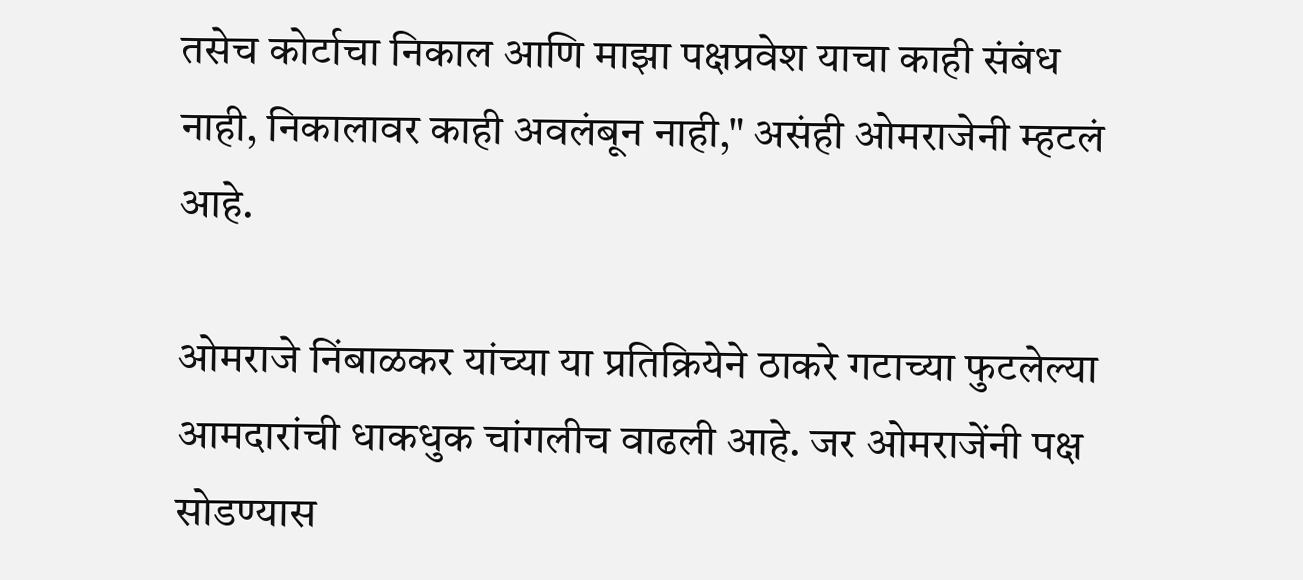तसेच कोर्टाचा निकाल आणि माझा पक्षप्रवेश याचा काही संबंध नाही, निकालावर काही अवलंबून नाही," असंही ओमराजेनी म्हटलं आहे.

ओमराजे निंबाळकर यांच्या या प्रतिक्रियेने ठाकरे गटाच्या फुटलेल्या आमदारांची धाकधुक चांगलीच वाढली आहे. जर ओमराजेंनी पक्ष सोडण्यास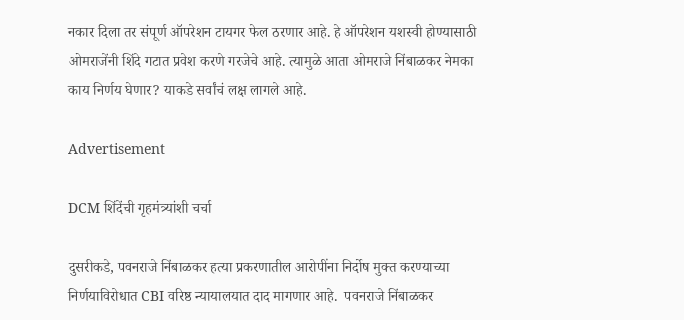नकार दिला तर संपूर्ण ऑपरेशन टायगर फेल ठरणार आहे. हे ऑपरेशन यशस्वी होण्यासाठी ओमराजेंनी शिंदे गटात प्रवेश करणे गरजेचे आहे. त्यामुळे आता ओमराजे निंबाळकर नेमका काय निर्णय घेणार? याकडे सर्वांचं लक्ष लागले आहे.

Advertisement

DCM शिंदेंची गृहमंत्र्यांशी चर्चा

दुसरीकडे, पवनराजे निंबाळकर हत्या प्रकरणातील आरोपींना निर्दोष मुक्त करण्याच्या निर्णयाविरोधात CBI वरिष्ठ न्यायालयात दाद मागणार आहे.  पवनराजे निंबाळकर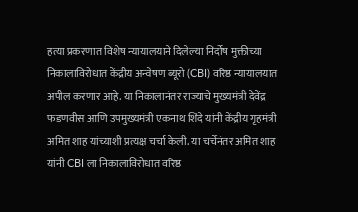हत्या प्रकरणात विशेष न्यायालयाने दिलेल्या निर्दोष मुक्तीच्या निकालाविरोधात केंद्रीय अन्वेषण ब्यूरो (CBI) वरिष्ठ न्यायालयात अपील करणार आहे. या निकालानंतर राज्याचे मुख्यमंत्री देवेंद्र फडणवीस आणि उपमुख्यमंत्री एकनाथ शिंदे यांनी केंद्रीय गृहमंत्री अमित शाह यांच्याशी प्रत्यक्ष चर्चा केली. या चर्चेनंतर अमित शाह यांनी CBI ला निकालाविरोधात वरिष्ठ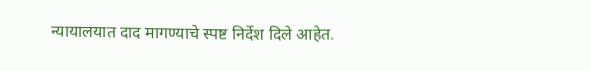न्यायालयात दाद मागण्याचे स्पष्ट निर्देश दिले आहेत.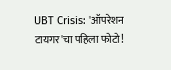UBT Crisis: 'ऑपरेशन टायगर'चा पहिला फोटो!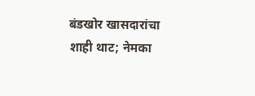बंडखोर खासदारांचा शाही थाट; नेमका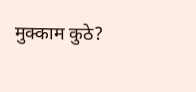मुक्काम कुठे?